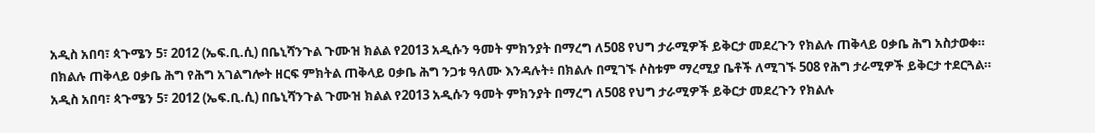አዲስ አበባ፣ ጳጉሜን 5፣ 2012 (ኤፍ.ቢ.ሲ) በቤኒሻንጉል ጉሙዝ ክልል የ2013 አዲሱን ዓመት ምክንያት በማረግ ለ508 የህግ ታራሚዎች ይቅርታ መደረጉን የክልሉ ጠቅላይ ዐቃቤ ሕግ አስታወቀ።
በክልሉ ጠቅላይ ዐቃቤ ሕግ የሕግ አገልግሎት ዘርፍ ምክትል ጠቅላይ ዐቃቤ ሕግ ንጋቱ ዓለሙ እንዳሉት፥ በክልሉ በሚገኙ ሶስቱም ማረሚያ ቤቶች ለሚገኙ 508 የሕግ ታራሚዎች ይቅርታ ተደርጓል።
አዲስ አበባ፣ ጳጉሜን 5፣ 2012 (ኤፍ.ቢ.ሲ) በቤኒሻንጉል ጉሙዝ ክልል የ2013 አዲሱን ዓመት ምክንያት በማረግ ለ508 የህግ ታራሚዎች ይቅርታ መደረጉን የክልሉ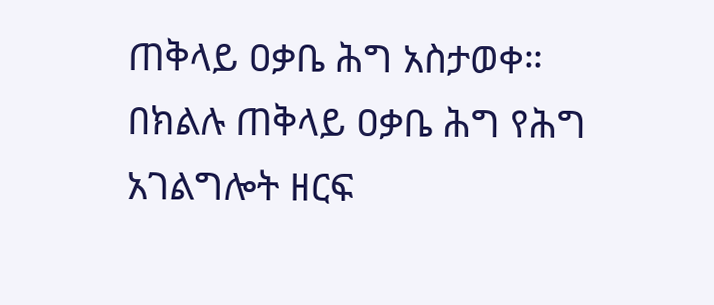ጠቅላይ ዐቃቤ ሕግ አስታወቀ።
በክልሉ ጠቅላይ ዐቃቤ ሕግ የሕግ አገልግሎት ዘርፍ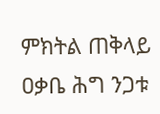ምክትል ጠቅላይ ዐቃቤ ሕግ ንጋቱ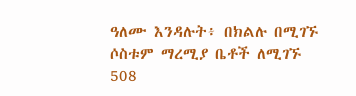ዓለሙ እንዳሉት፥ በክልሉ በሚገኙ ሶስቱም ማረሚያ ቤቶች ለሚገኙ 508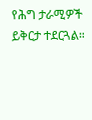የሕግ ታራሚዎች ይቅርታ ተደርጓል።